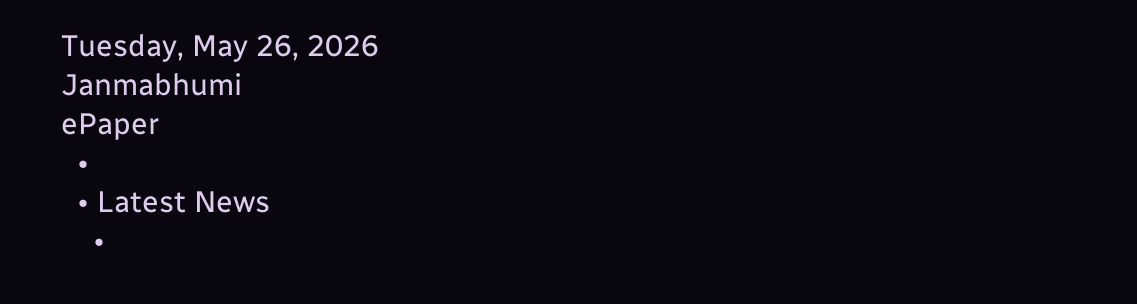Tuesday, May 26, 2026
Janmabhumi
ePaper
  •
  • Latest News
    •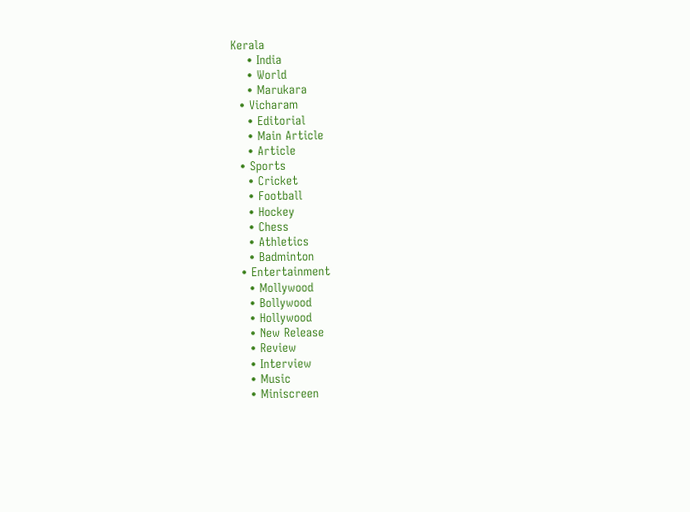Kerala
    • India
    • World
    • Marukara
  • Vicharam
    • Editorial
    • Main Article
    • Article
  • Sports
    • Cricket
    • Football
    • Hockey
    • Chess
    • Athletics
    • Badminton
  • Entertainment
    • Mollywood
    • Bollywood
    • Hollywood
    • New Release
    • Review
    • Interview
    • Music
    • Miniscreen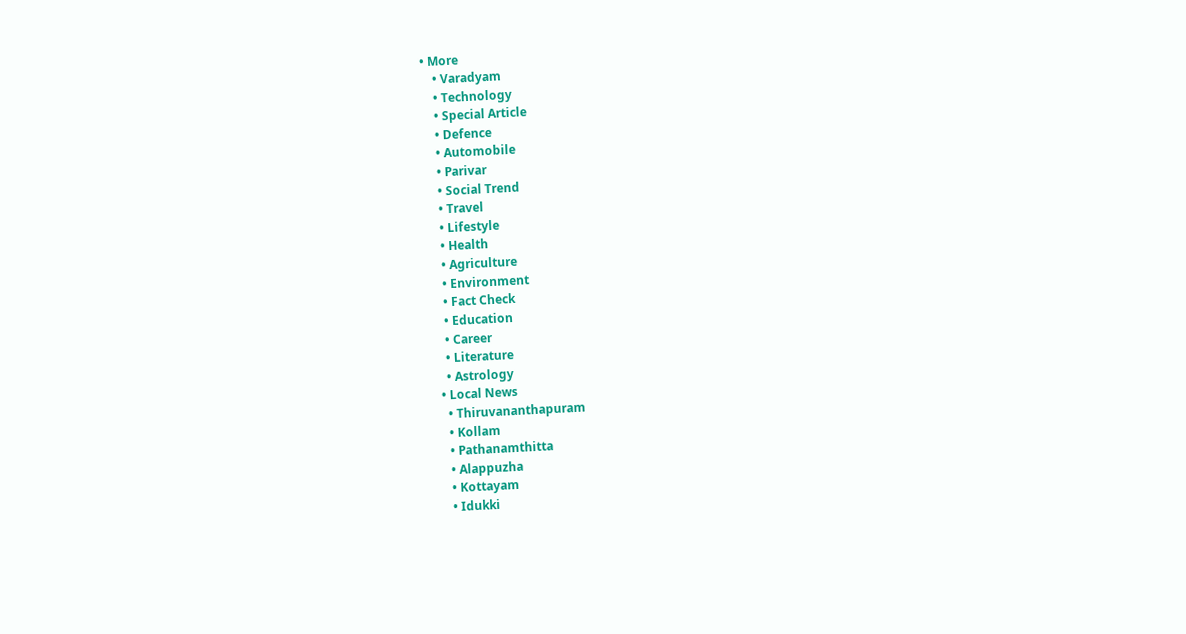• More
    • Varadyam
    • Technology
    • Special Article
    • Defence
    • Automobile
    • Parivar
    • Social Trend
    • Travel
    • Lifestyle
    • Health
    • Agriculture
    • Environment
    • Fact Check
    • Education
    • Career
    • Literature
    • Astrology
  • Local News
    • Thiruvananthapuram
    • Kollam
    • Pathanamthitta
    • Alappuzha
    • Kottayam
    • Idukki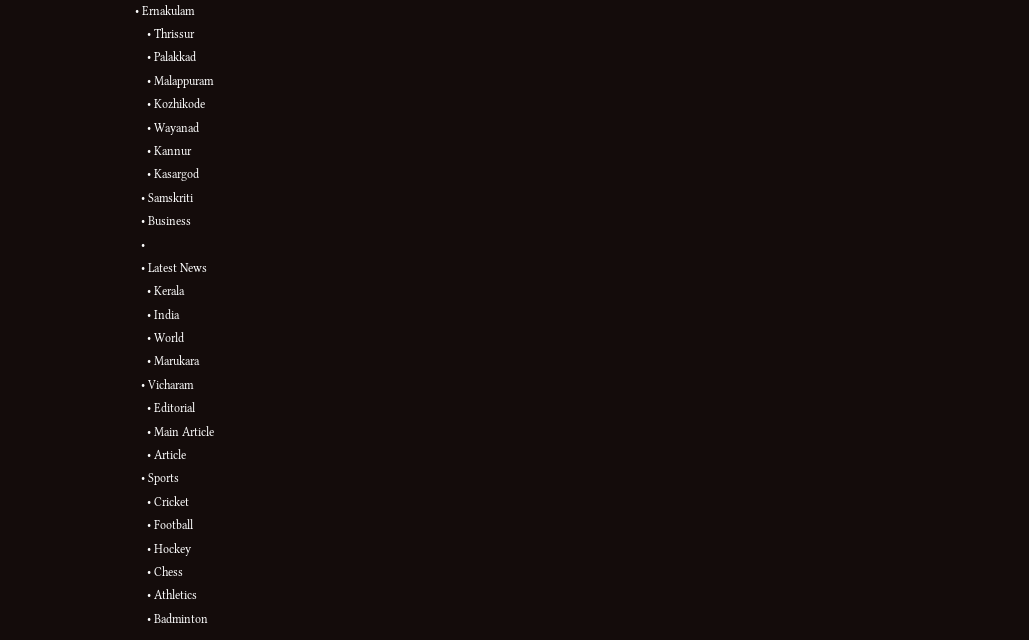• Ernakulam
    • Thrissur
    • Palakkad
    • Malappuram
    • Kozhikode
    • Wayanad
    • Kannur
    • Kasargod
  • Samskriti
  • Business
  •
  • Latest News
    • Kerala
    • India
    • World
    • Marukara
  • Vicharam
    • Editorial
    • Main Article
    • Article
  • Sports
    • Cricket
    • Football
    • Hockey
    • Chess
    • Athletics
    • Badminton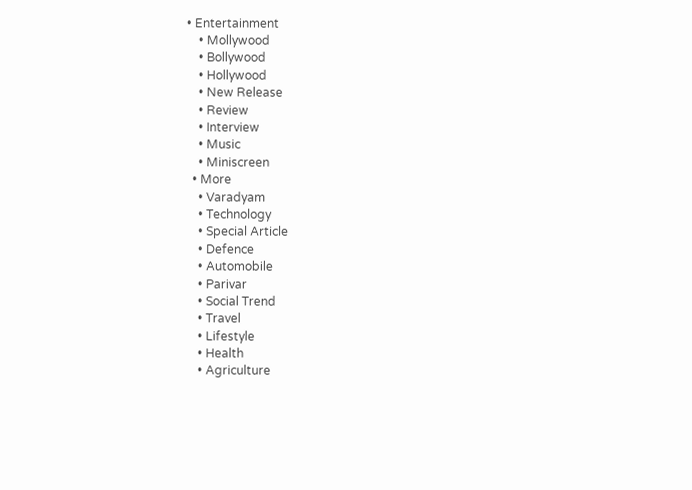• Entertainment
    • Mollywood
    • Bollywood
    • Hollywood
    • New Release
    • Review
    • Interview
    • Music
    • Miniscreen
  • More
    • Varadyam
    • Technology
    • Special Article
    • Defence
    • Automobile
    • Parivar
    • Social Trend
    • Travel
    • Lifestyle
    • Health
    • Agriculture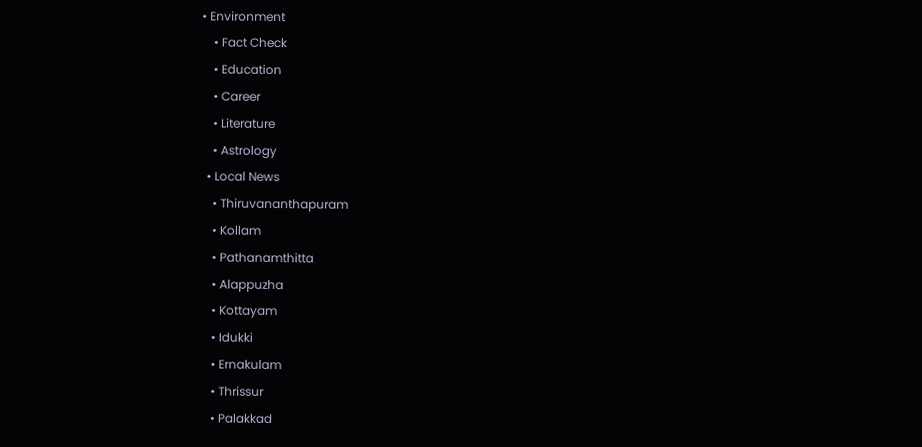• Environment
    • Fact Check
    • Education
    • Career
    • Literature
    • Astrology
  • Local News
    • Thiruvananthapuram
    • Kollam
    • Pathanamthitta
    • Alappuzha
    • Kottayam
    • Idukki
    • Ernakulam
    • Thrissur
    • Palakkad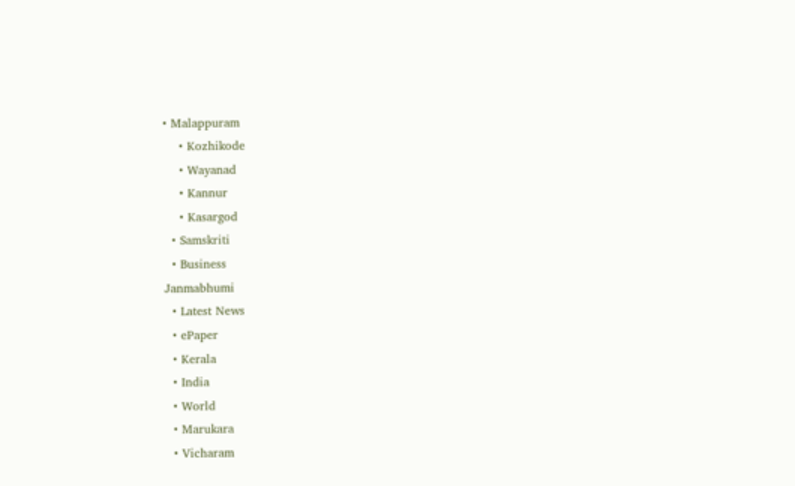• Malappuram
    • Kozhikode
    • Wayanad
    • Kannur
    • Kasargod
  • Samskriti
  • Business
Janmabhumi
  • Latest News
  • ePaper
  • Kerala
  • India
  • World
  • Marukara
  • Vicharam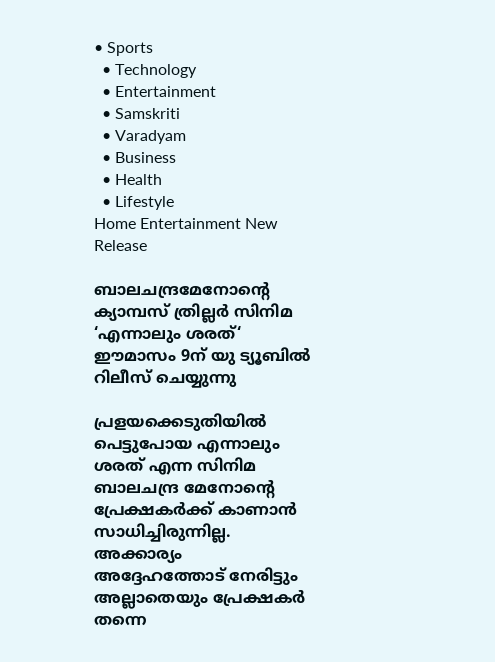• Sports
  • Technology
  • Entertainment
  • Samskriti
  • Varadyam
  • Business
  • Health
  • Lifestyle
Home Entertainment New Release

ബാലചന്ദ്രമേനോന്റെ ക്യാമ്പസ് ത്രില്ലർ സിനിമ ‘എന്നാലും ശരത്‘ ഈമാസം 9ന് യു ട്യൂബില്‍ റിലീസ് ചെയ്യുന്നു

പ്രളയക്കെടുതിയില്‍ പെട്ടുപോയ എന്നാലും ശരത് എന്ന സിനിമ ബാലചന്ദ്ര മേനോന്റെ പ്രേക്ഷകര്‍ക്ക് കാണാന്‍ സാധിച്ചിരുന്നില്ല. അക്കാര്യം അദ്ദേഹത്തോട് നേരിട്ടും അല്ലാതെയും പ്രേക്ഷകര്‍ തന്നെ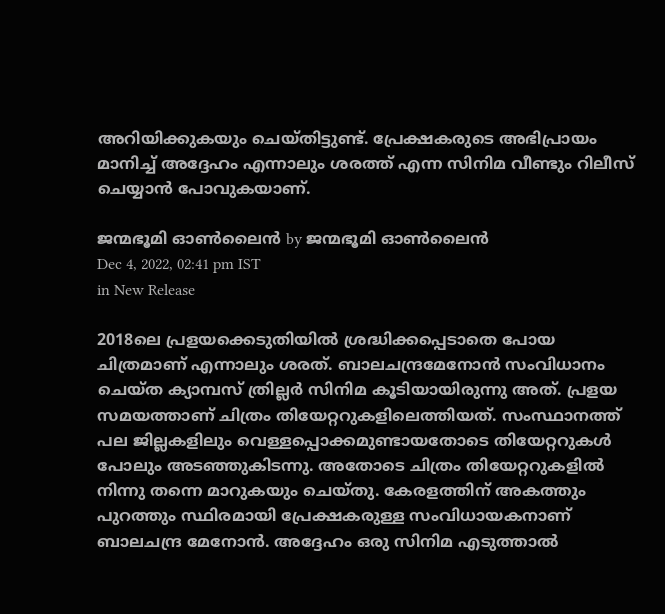അറിയിക്കുകയും ചെയ്തിട്ടുണ്ട്. പ്രേക്ഷകരുടെ അഭിപ്രായം മാനിച്ച് അദ്ദേഹം എന്നാലും ശരത്ത് എന്ന സിനിമ വീണ്ടും റിലീസ് ചെയ്യാന്‍ പോവുകയാണ്.

ജന്മഭൂമി ഓണ്‍ലൈന്‍ by ജന്മഭൂമി ഓണ്‍ലൈന്‍
Dec 4, 2022, 02:41 pm IST
in New Release

2018ലെ പ്രളയക്കെടുതിയില്‍ ശ്രദ്ധിക്കപ്പെടാതെ പോയ ചിത്രമാണ് എന്നാലും ശരത്. ബാലചന്ദ്രമേനോന്‍ സംവിധാനം ചെയ്ത ക്യാമ്പസ് ത്രില്ലര്‍ സിനിമ കൂടിയായിരുന്നു അത്. പ്രളയ സമയത്താണ് ചിത്രം തിയേറ്ററുകളിലെത്തിയത്. സംസ്ഥാനത്ത് പല ജില്ലകളിലും വെള്ളപ്പൊക്കമുണ്ടായതോടെ തിയേറ്ററുകള്‍ പോലും അടഞ്ഞുകിടന്നു. അതോടെ ചിത്രം തിയേറ്ററുകളില്‍ നിന്നു തന്നെ മാറുകയും ചെയ്തു. കേരളത്തിന് അകത്തും പുറത്തും സ്ഥിരമായി പ്രേക്ഷകരുള്ള സംവിധായകനാണ് ബാലചന്ദ്ര മേനോന്‍. അദ്ദേഹം ഒരു സിനിമ എടുത്താല്‍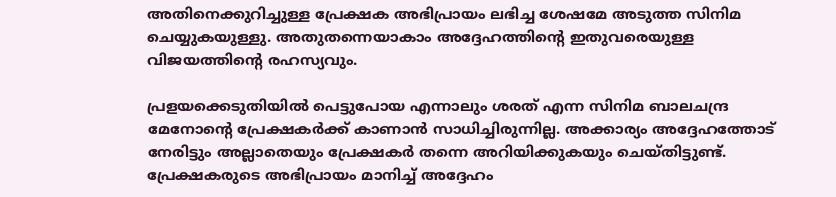അതിനെക്കുറിച്ചുള്ള പ്രേക്ഷക അഭിപ്രായം ലഭിച്ച ശേഷമേ അടുത്ത സിനിമ ചെയ്യുകയുള്ളു. അതുതന്നെയാകാം അദ്ദേഹത്തിന്റെ ഇതുവരെയുള്ള വിജയത്തിന്റെ രഹസ്യവും.

പ്രളയക്കെടുതിയില്‍ പെട്ടുപോയ എന്നാലും ശരത് എന്ന സിനിമ ബാലചന്ദ്ര മേനോന്റെ പ്രേക്ഷകര്‍ക്ക് കാണാന്‍ സാധിച്ചിരുന്നില്ല. അക്കാര്യം അദ്ദേഹത്തോട് നേരിട്ടും അല്ലാതെയും പ്രേക്ഷകര്‍ തന്നെ അറിയിക്കുകയും ചെയ്തിട്ടുണ്ട്. പ്രേക്ഷകരുടെ അഭിപ്രായം മാനിച്ച് അദ്ദേഹം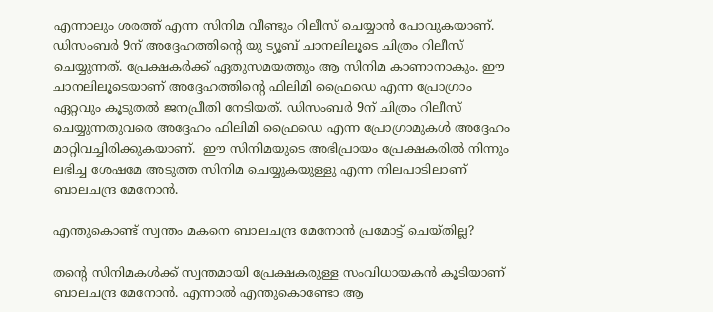എന്നാലും ശരത്ത് എന്ന സിനിമ വീണ്ടും റിലീസ് ചെയ്യാന്‍ പോവുകയാണ്. ഡിസംബര്‍ 9ന് അദ്ദേഹത്തിന്റെ യു ട്യൂബ് ചാനലിലൂടെ ചിത്രം റിലീസ് ചെയ്യുന്നത്. പ്രേക്ഷകര്‍ക്ക് ഏതുസമയത്തും ആ സിനിമ കാണാനാകും. ഈ ചാനലിലൂടെയാണ് അദ്ദേഹത്തിന്റെ ഫിലിമി ഫ്രൈഡെ എന്ന പ്രോഗ്രാം ഏറ്റവും കൂടുതല്‍ ജനപ്രീതി നേടിയത്. ഡിസംബര്‍ 9ന് ചിത്രം റിലീസ് ചെയ്യുന്നതുവരെ അദ്ദേഹം ഫിലിമി ഫ്രൈഡെ എന്ന പ്രോഗ്രാമുകള്‍ അദ്ദേഹം മാറ്റിവച്ചിരിക്കുകയാണ്.  ഈ സിനിമയുടെ അഭിപ്രായം പ്രേക്ഷകരില്‍ നിന്നും ലഭിച്ച ശേഷമേ അടുത്ത സിനിമ ചെയ്യുകയുള്ളു എന്ന നിലപാടിലാണ് ബാലചന്ദ്ര മേനോന്‍.

എന്തുകൊണ്ട് സ്വന്തം മകനെ ബാലചന്ദ്ര മേനോന്‍ പ്രമോട്ട് ചെയ്തില്ല?

തന്റെ സിനിമകള്‍ക്ക് സ്വന്തമായി പ്രേക്ഷകരുള്ള സംവിധായകന്‍ കൂടിയാണ് ബാലചന്ദ്ര മേനോന്‍. എന്നാല്‍ എന്തുകൊണ്ടോ ആ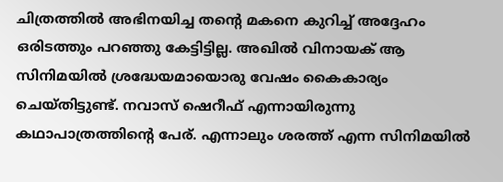ചിത്രത്തില്‍ അഭിനയിച്ച തന്റെ മകനെ കുറിച്ച് അദ്ദേഹം ഒരിടത്തും പറഞ്ഞു കേട്ടിട്ടില്ല. അഖില്‍ വിനായക് ആ സിനിമയില്‍ ശ്രദ്ധേയമായൊരു വേഷം കൈകാര്യം ചെയ്തിട്ടുണ്ട്. നവാസ് ഷെറീഫ് എന്നായിരുന്നു കഥാപാത്രത്തിന്റെ പേര്. എന്നാലും ശരത്ത് എന്ന സിനിമയില്‍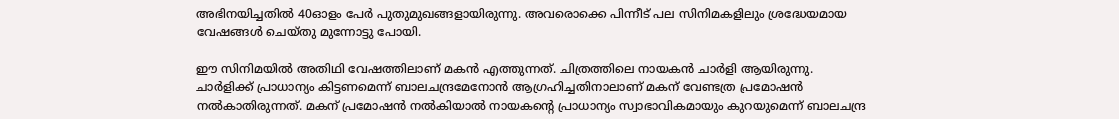അഭിനയിച്ചതില്‍ 40ഓളം പേര്‍ പുതുമുഖങ്ങളായിരുന്നു. അവരൊക്കെ പിന്നീട് പല സിനിമകളിലും ശ്രദ്ധേയമായ വേഷങ്ങള്‍ ചെയ്തു മുന്നോട്ടു പോയി.

ഈ സിനിമയില്‍ അതിഥി വേഷത്തിലാണ് മകന്‍ എത്തുന്നത്. ചിത്രത്തിലെ നായകന്‍ ചാര്‍ളി ആയിരുന്നു. ചാര്‍ളിക്ക് പ്രാധാന്യം കിട്ടണമെന്ന് ബാലചന്ദ്രമേനോന്‍ ആഗ്രഹിച്ചതിനാലാണ് മകന് വേണ്ടത്ര പ്രമോഷന്‍ നല്‍കാതിരുന്നത്. മകന് പ്രമോഷന്‍ നല്‍കിയാല്‍ നായകന്റെ പ്രാധാന്യം സ്വാഭാവികമായും കുറയുമെന്ന് ബാലചന്ദ്ര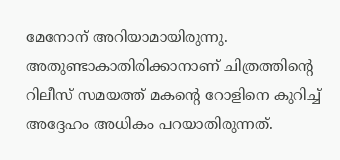മേനോന് അറിയാമായിരുന്നു. അതുണ്ടാകാതിരിക്കാനാണ് ചിത്രത്തിന്റെ റിലീസ് സമയത്ത് മകന്റെ റോളിനെ കുറിച്ച് അദ്ദേഹം അധികം പറയാതിരുന്നത്.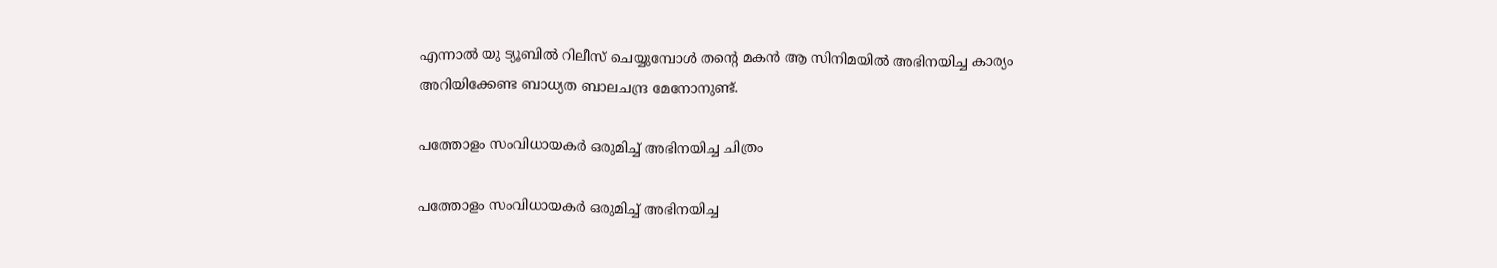എന്നാല്‍ യു ട്യൂബില്‍ റിലീസ് ചെയ്യുമ്പോള്‍ തന്റെ മകന്‍ ആ സിനിമയില്‍ അഭിനയിച്ച കാര്യം അറിയിക്കേണ്ട ബാധ്യത ബാലചന്ദ്ര മേനോനുണ്ട്.

പത്തോളം സംവിധായകര്‍ ഒരുമിച്ച് അഭിനയിച്ച ചിത്രം

പത്തോളം സംവിധായകര്‍ ഒരുമിച്ച് അഭിനയിച്ച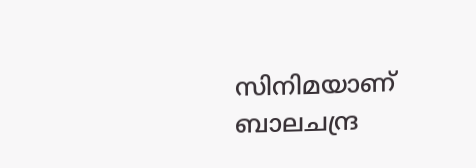സിനിമയാണ് ബാലചന്ദ്ര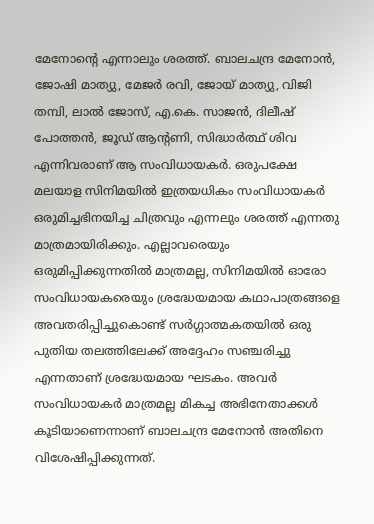മേനോന്റെ എന്നാലും ശരത്ത്. ബാലചന്ദ്ര മേനോന്‍, ജോഷി മാത്യു, മേജര്‍ രവി, ജോയ് മാത്യു, വിജി തമ്പി, ലാല്‍ ജോസ്, എ.കെ. സാജന്‍, ദിലീഷ് പോത്തന്‍, ജൂഡ് ആന്റണി, സിദ്ധാര്‍ത്ഥ് ശിവ എന്നിവരാണ് ആ സംവിധായകര്‍. ഒരുപക്ഷേ മലയാള സിനിമയില്‍ ഇത്രയധികം സംവിധായകര്‍ ഒരുമിച്ചഭിനയിച്ച ചിത്രവും എന്നലും ശരത്ത് എന്നതു മാത്രമായിരിക്കും. എല്ലാവരെയും ഒരുമിപ്പിക്കുന്നതില്‍ മാത്രമല്ല, സിനിമയില്‍ ഓരോ സംവിധായകരെയും ശ്രദ്ധേയമായ കഥാപാത്രങ്ങളെ അവതരിപ്പിച്ചുകൊണ്ട് സര്‍ഗ്ഗാത്മകതയില്‍ ഒരു പുതിയ തലത്തിലേക്ക് അദ്ദേഹം സഞ്ചരിച്ചു എന്നതാണ് ശ്രദ്ധേയമായ ഘടകം. അവര്‍ സംവിധായകര്‍ മാത്രമല്ല മികച്ച അഭിനേതാക്കള്‍ കൂടിയാണെന്നാണ് ബാലചന്ദ്ര മേനോന്‍ അതിനെ വിശേഷിപ്പിക്കുന്നത്.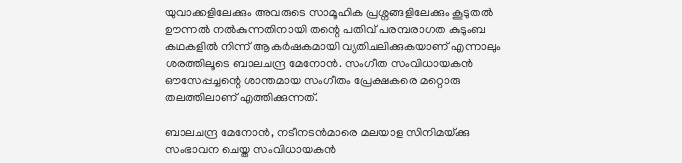യുവാക്കളിലേക്കും അവരുടെ സാമൂഹിക പ്രശ്നങ്ങളിലേക്കും കൂടുതല്‍ ഊന്നല്‍ നല്‍കുന്നതിനായി തന്റെ പതിവ് പരമ്പരാഗത കുടുംബ കഥകളില്‍ നിന്ന് ആകര്‍ഷകമായി വ്യതിചലിക്കുകയാണ് എന്നാലും ശരത്തിലൂടെ ബാലചന്ദ്ര മേനോന്‍. സംഗീത സംവിധായകന്‍ ഔസേപ്പച്ചന്റെ ശാന്തമായ സംഗീതം പ്രേക്ഷകരെ മറ്റൊരു തലത്തിലാണ് എത്തിക്കുന്നത്.

ബാലചന്ദ്ര മേനോന്‍, നടീനടന്‍മാരെ മലയാള സിനിമയ്‌ക്കു സംഭാവന ചെയ്ത സംവിധായകന്‍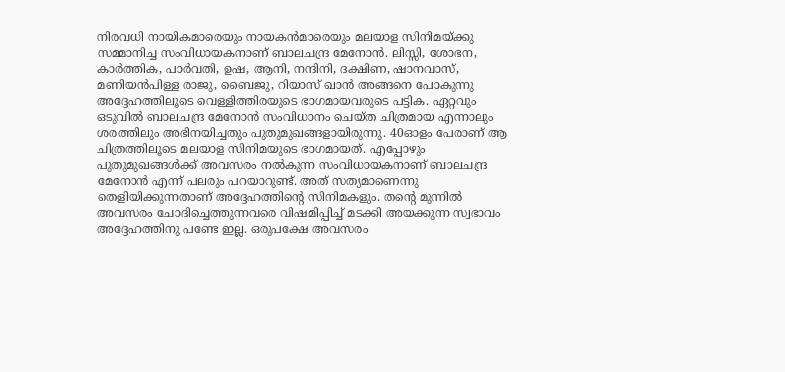നിരവധി നായികമാരെയും നായകന്‍മാരെയും മലയാള സിനിമയ്‌ക്കു സമ്മാനിച്ച സംവിധായകനാണ് ബാലചന്ദ്ര മേനോന്‍. ലിസ്സി, ശോഭന, കാര്‍ത്തിക, പാര്‍വതി, ഉഷ, ആനി, നന്ദിനി, ദക്ഷിണ, ഷാനവാസ്, മണിയന്‍പിള്ള രാജു, ബൈജു, റിയാസ് ഖാന്‍ അങ്ങനെ പോകുന്നു അദ്ദേഹത്തിലൂടെ വെള്ളിത്തിരയുടെ ഭാഗമായവരുടെ പട്ടിക. ഏറ്റവും ഒടുവില്‍ ബാലചന്ദ്ര മേനോന്‍ സംവിധാനം ചെയ്ത ചിത്രമായ എന്നാലും ശരത്തിലും അഭിനയിച്ചതും പുതുമുഖങ്ങളായിരുന്നു. 40ഓളം പേരാണ് ആ ചിത്രത്തിലൂടെ മലയാള സിനിമയുടെ ഭാഗമായത്. എപ്പോഴും പുതുമുഖങ്ങള്‍ക്ക് അവസരം നല്‍കുന്ന സംവിധായകനാണ് ബാലചന്ദ്ര മേനോന്‍ എന്ന് പലരും പറയാറുണ്ട്. അത് സത്യമാണെന്നു തെളിയിക്കുന്നതാണ് അദ്ദേഹത്തിന്റെ സിനിമകളും. തന്റെ മുന്നില്‍ അവസരം ചോദിച്ചെത്തുന്നവരെ വിഷമിപ്പിച്ച് മടക്കി അയക്കുന്ന സ്വഭാവം അദ്ദേഹത്തിനു പണ്ടേ ഇല്ല. ഒരുപക്ഷേ അവസരം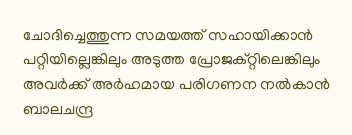ചോദിച്ചെത്തുന്ന സമയത്ത് സഹായിക്കാന്‍ പറ്റിയില്ലെങ്കിലും അടുത്ത പ്രോജക്റ്റിലെങ്കിലും അവര്‍ക്ക് അര്‍ഹമായ പരിഗണന നല്‍കാന്‍ ബാലചന്ദ്ര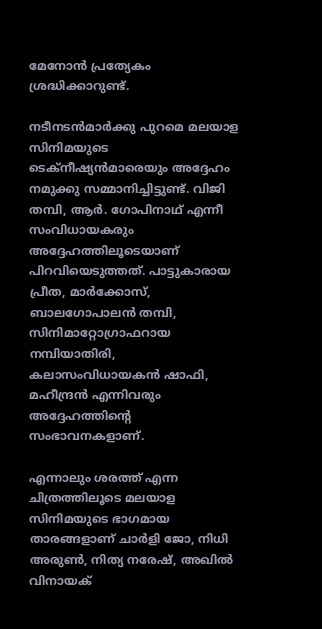മേനോന്‍ പ്രത്യേകം ശ്രദ്ധിക്കാറുണ്ട്.

നടീനടന്‍മാര്‍ക്കു പുറമെ മലയാള സിനിമയുടെ ടെക്‌നീഷ്യന്‍മാരെയും അദ്ദേഹം നമുക്കു സമ്മാനിച്ചിട്ടുണ്ട്. വിജി തമ്പി, ആര്‍. ഗോപിനാഥ് എന്നീ സംവിധായകരും അദ്ദേഹത്തിലൂടെയാണ് പിറവിയെടുത്തത്. പാട്ടുകാരായ പ്രീത, മാര്‍ക്കോസ്, ബാലഗോപാലന്‍ തമ്പി, സിനിമാറ്റോഗ്രാഫറായ നമ്പിയാതിരി, കലാസംവിധായകന്‍ ഷാഫി, മഹീന്ദ്രന്‍ എന്നിവരും അദ്ദേഹത്തിന്റെ സംഭാവനകളാണ്.

എന്നാലും ശരത്ത് എന്ന ചിത്രത്തിലൂടെ മലയാള സിനിമയുടെ ഭാഗമായ താരങ്ങളാണ് ചാര്‍ളി ജോ, നിധി അരുണ്‍, നിത്യ നരേഷ്, അഖില്‍ വിനായക്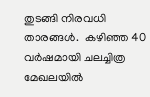തുടങ്ങി നിരവധി താരങ്ങള്‍.  കഴിഞ്ഞ 40 വര്‍ഷമായി ചലച്ചിത്ര മേഖലയില്‍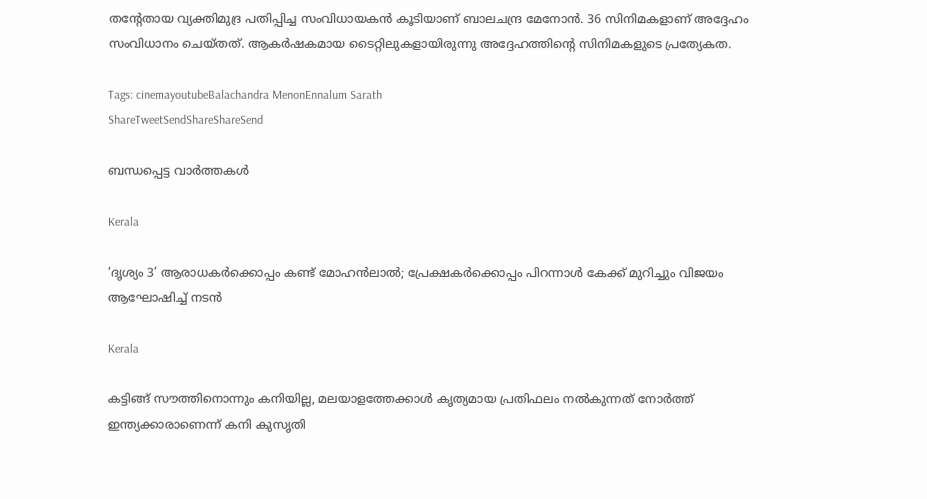തന്റേതായ വ്യക്തിമുദ്ര പതിപ്പിച്ച സംവിധായകന്‍ കൂടിയാണ് ബാലചന്ദ്ര മേനോന്‍. 36 സിനിമകളാണ് അദ്ദേഹം സംവിധാനം ചെയ്തത്. ആകര്‍ഷകമായ ടൈറ്റിലുകളായിരുന്നു അദ്ദേഹത്തിന്റെ സിനിമകളുടെ പ്രത്യേകത.

Tags: cinemayoutubeBalachandra MenonEnnalum Sarath
ShareTweetSendShareShareSend

ബന്ധപ്പെട്ട വാര്‍ത്തകള്‍

Kerala

‘ദൃശ്യം 3’ ആരാധകർക്കൊപ്പം കണ്ട് മോഹൻലാൽ; പ്രേക്ഷകർക്കൊപ്പം പിറന്നാൾ കേക്ക് മുറിച്ചും വിജയം ആഘോഷിച്ച് നടൻ

Kerala

കട്ടിങ്ങ് സൗത്തിനൊന്നും കനിയില്ല, മലയാളത്തേക്കാള്‍ കൃത്യമായ പ്രതിഫലം നല്‍കുന്നത് നോര്‍ത്ത് ഇന്ത്യക്കാരാണെന്ന് കനി കുസൃതി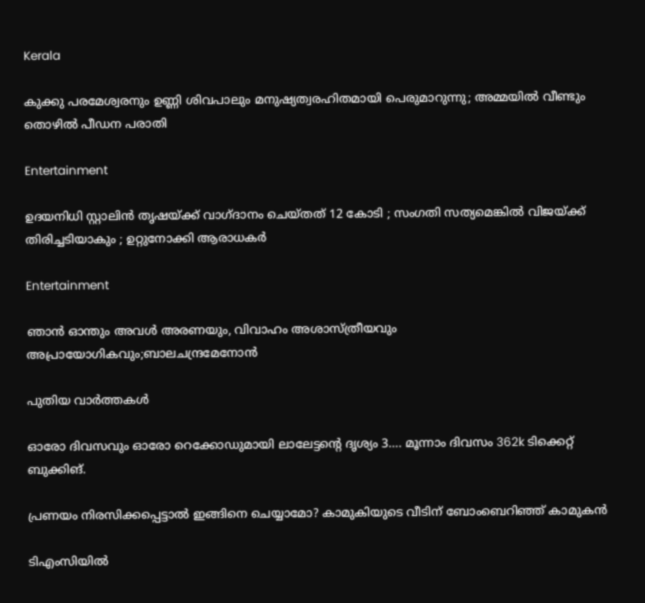Kerala

കുക്കു പരമേശ്വരനും ഉണ്ണി ശിവപാലും മനുഷ്യത്വരഹിതമായി പെരുമാറുന്നു; അമ്മയിൽ വീണ്ടും തൊഴിൽ പീഡന പരാതി

Entertainment

ഉദയനിധി സ്റ്റാലിൻ തൃഷയ്‌ക്ക് വാഗ്ദാനം ചെയ്തത് 12 കോടി ; സംഗതി സത്യമെങ്കിൽ വിജയ്‌ക്ക് തിരിച്ചടിയാകും ; ഉറ്റുനോക്കി ആരാധകർ

Entertainment

ഞാൻ ഓന്തും അവൾ അരണയും, വിവാഹം അശാസ്ത്രീയവും അപ്രായോഗികവും;ബാലചന്ദ്രമേനോന്‍

പുതിയ വാര്‍ത്തകള്‍

ഓരോ ദിവസവും ഓരോ റെക്കോഡുമായി ലാലേട്ടന്റെ ദൃശ്യം 3…. മൂന്നാം ദിവസം 362k ടിക്കെറ്റ് ബുക്കിങ്.

പ്രണയം നിരസിക്കപ്പെട്ടാല്‍ ഇങ്ങിനെ ചെയ്യാമോ? കാമുകിയുടെ വീടിന് ബോംബെറിഞ്ഞ് കാമുകന്‍

ടിഎംസിയിൽ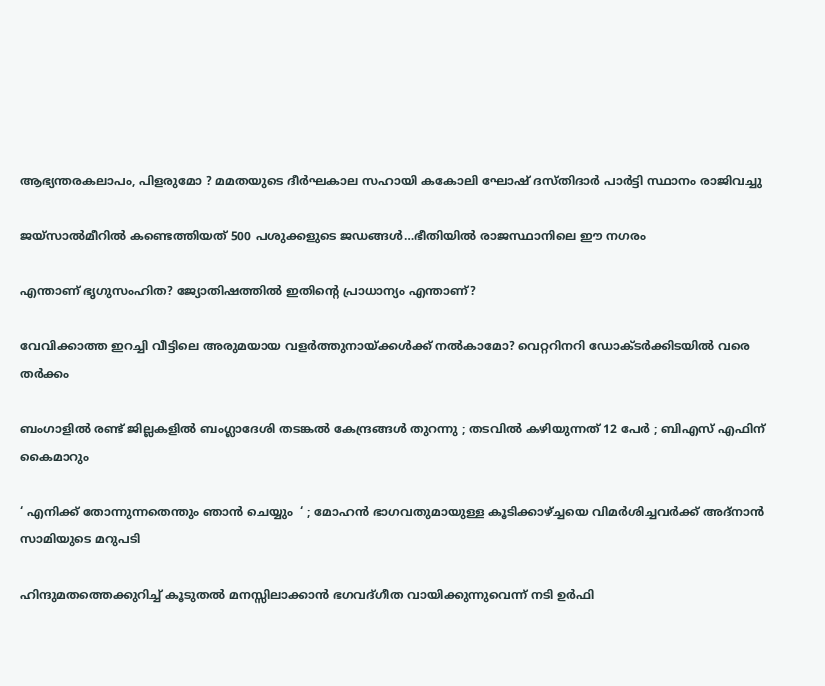ആഭ്യന്തരകലാപം, പിളരുമോ ? മമതയുടെ ദീർഘകാല സഹായി കകോലി ഘോഷ് ദസ്തിദാർ പാർട്ടി സ്ഥാനം രാജിവച്ചു

ജയ്സാല്‍മീറില്‍ കണ്ടെത്തിയത് 500 പശുക്കളുടെ ജഡങ്ങള്‍…ഭീതിയില്‍ രാജസ്ഥാനിലെ ഈ നഗരം

എന്താണ് ഭൃഗുസംഹിത? ജ്യോതിഷത്തില്‍ ഇതിന്റെ പ്രാധാന്യം എന്താണ്?

വേവിക്കാത്ത ഇറച്ചി വീട്ടിലെ അരുമയായ വളര്‍ത്തുനായ്‌ക്കള്‍ക്ക് നല്‍കാമോ? വെറ്ററിനറി ഡോക്ടര്‍ക്കിടയില്‍ വരെ തര്‍ക്കം

ബംഗാളിൽ രണ്ട് ജില്ലകളിൽ ബംഗ്ലാദേശി തടങ്കൽ കേന്ദ്രങ്ങൾ തുറന്നു ; തടവിൽ കഴിയുന്നത് 12 പേർ ; ബിഎസ് എഫിന് കൈമാറും

‘ എനിക്ക് തോന്നുന്നതെന്തും ഞാൻ ചെയ്യും  ‘ ; മോഹൻ ഭാഗവതുമായുള്ള കൂടിക്കാഴ്‌ച്ചയെ വിമർശിച്ചവർക്ക് അദ്നാൻ സാമിയുടെ മറുപടി

ഹിന്ദുമതത്തെക്കുറിച്ച് കൂടുതല്‍ മനസ്സിലാക്കാന്‍ ഭഗവദ്ഗീത വായിക്കുന്നുവെന്ന് നടി ഉര്‍ഫി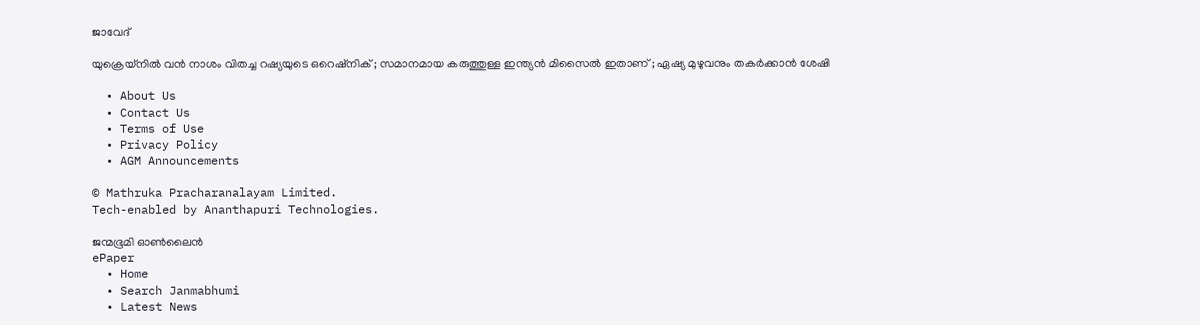ജാവേദ്

യുക്രെയ്നിൽ വൻ നാശം വിതച്ച റഷ്യയുടെ ഒറെഷ്നിക് ; സമാനമായ കരുത്തുള്ള ഇന്ത്യൻ മിസൈൽ ഇതാണ് ; ഏഷ്യ മുഴുവനും തകർക്കാൻ ശേഷി

  • About Us
  • Contact Us
  • Terms of Use
  • Privacy Policy
  • AGM Announcements

© Mathruka Pracharanalayam Limited.
Tech-enabled by Ananthapuri Technologies.

ജന്മഭൂമി ഓണ്‍ലൈന്‍
ePaper
  • Home
  • Search Janmabhumi
  • Latest News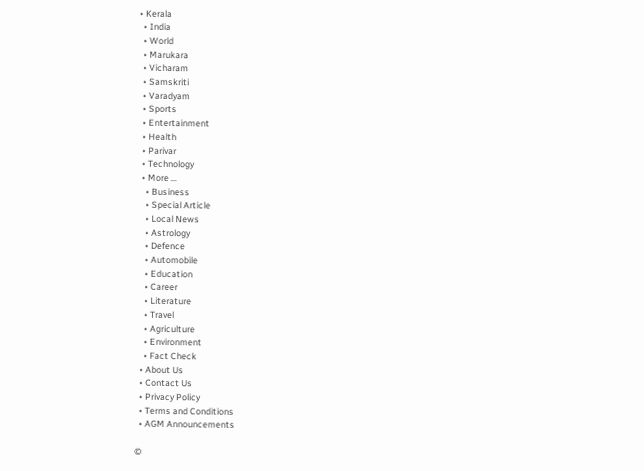• Kerala
  • India
  • World
  • Marukara
  • Vicharam
  • Samskriti
  • Varadyam
  • Sports
  • Entertainment
  • Health
  • Parivar
  • Technology
  • More …
    • Business
    • Special Article
    • Local News
    • Astrology
    • Defence
    • Automobile
    • Education
    • Career
    • Literature
    • Travel
    • Agriculture
    • Environment
    • Fact Check
  • About Us
  • Contact Us
  • Privacy Policy
  • Terms and Conditions
  • AGM Announcements

©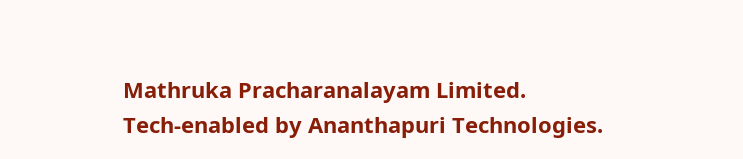Mathruka Pracharanalayam Limited.
Tech-enabled by Ananthapuri Technologies.